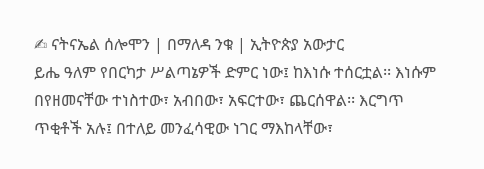✍ ናትናኤል ሰሎሞን | በማለዳ ንቁ | ኢትዮጵያ አውታር
ይሔ ዓለም የበርካታ ሥልጣኔዎች ድምር ነው፤ ከእነሱ ተሰርቷል፡፡ እነሱም በየዘመናቸው ተነስተው፣ አብበው፣ አፍርተው፣ ጨርሰዋል፡፡ እርግጥ ጥቂቶች አሉ፤ በተለይ መንፈሳዊው ነገር ማእከላቸው፣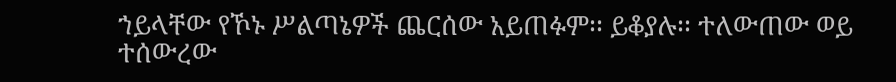ኀይላቸው የኾኑ ሥልጣኔዎች ጨርሰው አይጠፉም፡፡ ይቆያሉ፡፡ ተለውጠው ወይ ተሰውረው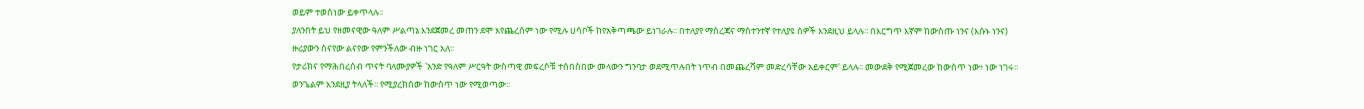ወይም ተወስነው ይቀጥላሉ፡፡
ያለንበት ይህ የዘመናዊው ዓለም ሥልጣኔ እንደጀመረ መጠን ደሞ እየጨረሰም ነው የሚሉ ሀሳቦች ከየአቅጣጫው ይነገራሉ፡፡ በተለያየ ማስረጃና ማስተንተኛ የተለያዩ ሰዎች እንደዚህ ይላሉ፡፡ በእርግጥ እኛም ከውስጡ ነንና (እሱኑ ነንና) ዙሪያውን ስናየው ልናየው የምንችለው ብዙ ነገር አለ፡፡
የታሪክና የማሕበረሰብ ጥናት ባለሙያዎች 'አንድ የዓለም ሥርዓት ውስጣዊ መፍረሶቹ ተሰበስበው መላውን ግንባታ ወደሚጥሉበት ነጥብ በመጨረሻም መድረሳቸው አይቀርም' ይላሉ፡፡ መውደቅ የሚጀመረው ከውስጥ ነው፥ ነው ነገሩ፡፡ ወንጌልም እንደዚያ ትላለች፡፡ የሚያረክሰው ከውስጥ ነው የሚወጣው፡፡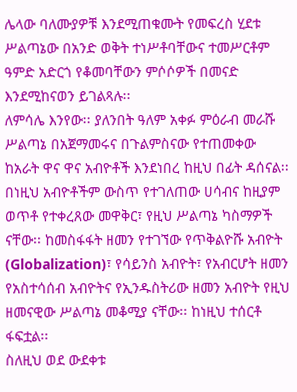ሌላው ባለሙያዎቹ እንደሚጠቁሙት የመፍረስ ሂደቱ ሥልጣኔው በአንድ ወቅት ተነሥቶባቸውና ተመሥርቶም ዓምድ አድርጎ የቆመባቸውን ምሶሶዎች በመናድ እንደሚከናወን ይገልጻሉ፡፡
ለምሳሌ እንየው፡፡ ያለንበት ዓለም አቀፉ ምዕራብ መራሹ ሥልጣኔ በአጀማመሩና በጉልምስናው የተጠመቀው ከአራት ዋና ዋና አብዮቶች እንደነበረ ከዚህ በፊት ዳሰናል፡፡ በነዚህ አብዮቶችም ውስጥ የተገለጠው ሀሳብና ከዚያም ወጥቶ የተቀረጸው መዋቅር፣ የዚህ ሥልጣኔ ካስማዎች ናቸው፡፡ ከመስፋፋት ዘመን የተገኘው የጥቅልዮሹ አብዮት (Globalization)፣ የሳይንስ አብዮት፣ የአብርሆት ዘመን የአስተሳሰብ አብዮትና የኢንዱስትሪው ዘመን አብዮት የዚህ ዘመናዊው ሥልጣኔ መቆሚያ ናቸው፡፡ ከነዚህ ተሰርቶ ፋፍቷል፡፡
ስለዚህ ወደ ውደቀቱ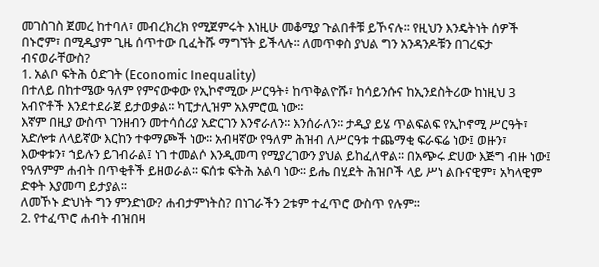መገስገስ ጀመረ ከተባለ፣ መብረክረክ የሚጀምሩት እነዚሁ መቆሚያ ጉልበቶቹ ይኾናሉ፡፡ የዚህን እንዴትነት ሰዎች በኑሮም፣ በሚዲያም ጊዜ ሰጥተው ቢፈትሹ ማግኘት ይችላሉ፡፡ ለመጥቀስ ያህል ግን አንዳንዶቹን በገረፍታ ብናወራቸውስ?
1. አልቦ ፍትሕ ዕድገት (Economic Inequality)
በተለይ በከተሜው ዓለም የምናውቀው የኢኮኖሚው ሥርዓት፥ ከጥቅልዮሹ፣ ከሳይንሱና ከኢንደስትሪው ከነዚህ 3 አብዮቶች እንደተደራጀ ይታወቃል፡፡ ካፒታሊዝም አእምሮዉ ነው፡፡
እኛም በዚያ ውስጥ ገንዘብን መተሳሰሪያ አድርገን እንኖራለን፡፡ እንሰራለን፡፡ ታዲያ ይሄ ጥልፍልፍ የኢኮኖሚ ሥርዓት፣ አድሎቱ ለላይኛው እርከን ተቀማጮች ነው፡፡ አብዛኛው የዓለም ሕዝብ ለሥርዓቱ ተጨማቂ ፍራፍሬ ነው፤ ወዙን፣ እውቀቱን፣ ኀይሉን ይገብራል፤ ነገ ተመልሶ እንዲመጣ የሚያረገውን ያህል ይከፈለዋል፡፡ በአጭሩ ድሀው እጅግ ብዙ ነው፤ የዓለምም ሐብት በጥቂቶች ይዘወራል፡፡ ፍሰቱ ፍትሕ አልባ ነው፡፡ ይሔ በሂደት ሕዝቦች ላይ ሥነ ልቡናዊም፣ አካላዊም ድቀት እያመጣ ይታያል፡፡
ለመኾኑ ድህነት ግን ምንድነው? ሐብታምነትስ? በነገራችን 2ቱም ተፈጥሮ ውስጥ የሉም፡፡
2. የተፈጥሮ ሐብት ብዝበዛ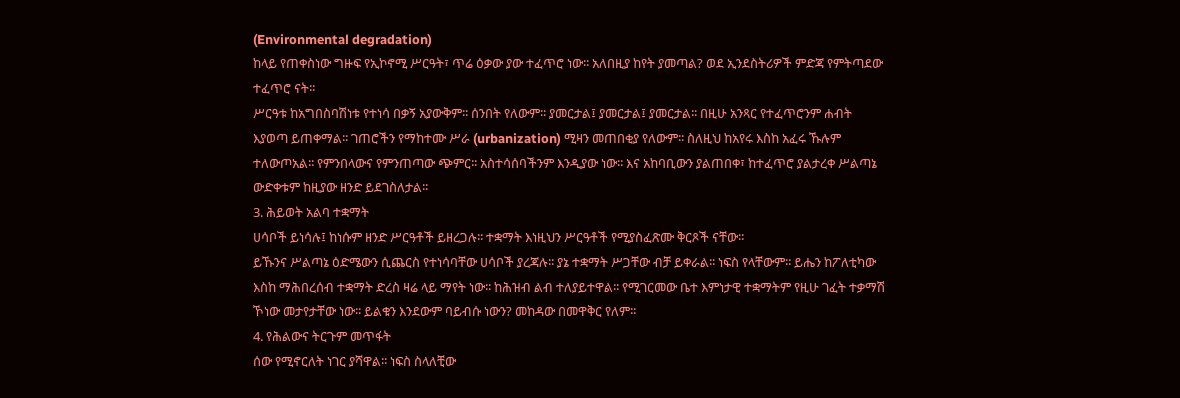(Environmental degradation)
ከላይ የጠቀስነው ግዙፍ የኢኮኖሚ ሥርዓት፣ ጥሬ ዕቃው ያው ተፈጥሮ ነው፡፡ አለበዚያ ከየት ያመጣል? ወደ ኢንደስትሪዎች ምድጃ የምትጣደው ተፈጥሮ ናት፡፡
ሥርዓቱ ከአግበስባሽነቱ የተነሳ በቃኝ አያውቅም፡፡ ሰንበት የለውም፡፡ ያመርታል፤ ያመርታል፤ ያመርታል፡፡ በዚሁ አንጻር የተፈጥሮንም ሐብት እያወጣ ይጠቀማል፡፡ ገጠሮችን የማከተሙ ሥራ (urbanization) ሚዛን መጠበቂያ የለውም፡፡ ስለዚህ ከአየሩ እስከ አፈሩ ኹሉም ተለውጦአል፡፡ የምንበላውና የምንጠጣው ጭምር፡፡ አስተሳሰባችንም እንዲያው ነው፡፡ እና አከባቢውን ያልጠበቀ፣ ከተፈጥሮ ያልታረቀ ሥልጣኔ ውድቀቱም ከዚያው ዘንድ ይደገስለታል፡፡
3. ሕይወት አልባ ተቋማት
ሀሳቦች ይነሳሉ፤ ከነሱም ዘንድ ሥርዓቶች ይዘረጋሉ፡፡ ተቋማት እነዚህን ሥርዓቶች የሚያስፈጽሙ ቅርጾች ናቸው፡፡
ይኹንና ሥልጣኔ ዕድሜውን ሲጨርስ የተነሳባቸው ሀሳቦች ያረጃሉ፡፡ ያኔ ተቋማት ሥጋቸው ብቻ ይቀራል፡፡ ነፍስ የላቸውም፡፡ ይሔን ከፖለቲካው እስከ ማሕበረሰብ ተቋማት ድረስ ዛሬ ላይ ማየት ነው፡፡ ከሕዝብ ልብ ተለያይተዋል፡፡ የሚገርመው ቤተ እምነታዊ ተቋማትም የዚሁ ገፈት ተቃማሽ ኾነው መታየታቸው ነው፡፡ ይልቁን እንደውም ባይብሱ ነውን? መከዳው በመዋቅር የለም፡፡
4. የሕልውና ትርጉም መጥፋት
ሰው የሚኖርለት ነገር ያሻዋል፡፡ ነፍስ ስላለቺው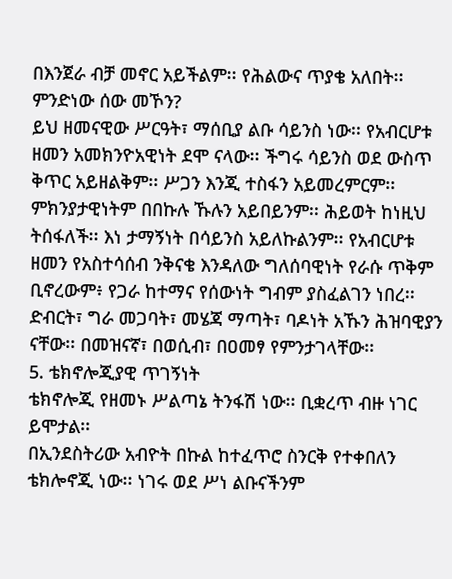በእንጀራ ብቻ መኖር አይችልም፡፡ የሕልውና ጥያቄ አለበት፡፡ ምንድነው ሰው መኾን?
ይህ ዘመናዊው ሥርዓት፣ ማሰቢያ ልቡ ሳይንስ ነው፡፡ የአብርሆቱ ዘመን አመክንዮአዊነት ደሞ ናላው፡፡ ችግሩ ሳይንስ ወደ ውስጥ ቅጥር አይዘልቅም፡፡ ሥጋን እንጂ ተስፋን አይመረምርም፡፡ ምክንያታዊነትም በበኩሉ ኹሉን አይበይንም፡፡ ሕይወት ከነዚህ ትሰፋለች፡፡ እነ ታማኝነት በሳይንስ አይለኩልንም፡፡ የአብርሆቱ ዘመን የአስተሳሰብ ንቅናቄ እንዳለው ግለሰባዊነት የራሱ ጥቅም ቢኖረውም፥ የጋራ ከተማና የሰውነት ግብም ያስፈልገን ነበረ፡፡
ድብርት፣ ግራ መጋባት፣ መሄጃ ማጣት፣ ባዶነት አኹን ሕዝባዊያን ናቸው፡፡ በመዝናኛ፣ በወሲብ፣ በዐመፃ የምንታገላቸው፡፡
5. ቴክኖሎጂያዊ ጥገኝነት
ቴክኖሎጂ የዘመኑ ሥልጣኔ ትንፋሽ ነው፡፡ ቢቋረጥ ብዙ ነገር ይሞታል፡፡
በኢንደስትሪው አብዮት በኩል ከተፈጥሮ ስንርቅ የተቀበለን ቴክሎኖጂ ነው፡፡ ነገሩ ወደ ሥነ ልቡናችንም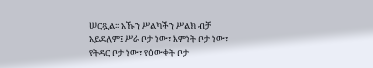ሠርጿል፡፡ አኹን ሥልካችን ሥልክ ብቻ አይደለም፤ ሥራ ቦታ ነው፣ እምነት ቦታ ነው፣ የትዳር ቦታ ነው፣ የዕውቀት ቦታ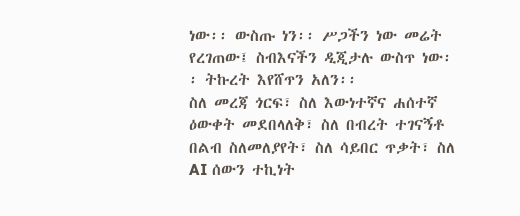ነው፡፡ ውስጡ ነን፡፡ ሥጋችን ነው መሬት የረገጠው፤ ስብእናችን ዲጂታሉ ውስጥ ነው፡፡ ትኩረት እየሸጥን አለን፡፡
ስለ መረጃ ጎርፍ፣ ስለ እውነተኛና ሐሰተኛ ዕውቀት መደበላለቅ፣ ስለ በብረት ተገናኝቶ በልብ ስለመለያየት፣ ስለ ሳይበር ጥቃት፣ ስለ AI ሰውን ተኪነት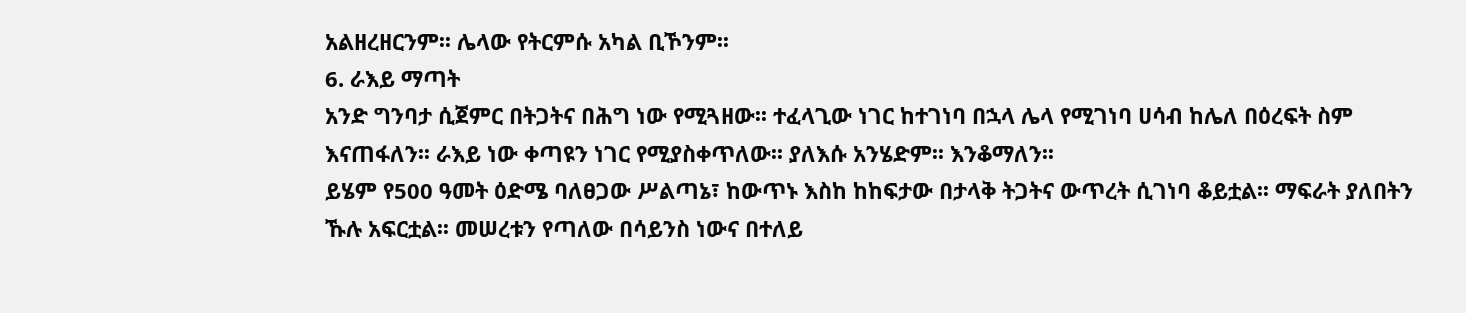አልዘረዘርንም፡፡ ሌላው የትርምሱ አካል ቢኾንም፡፡
6. ራእይ ማጣት
አንድ ግንባታ ሲጀምር በትጋትና በሕግ ነው የሚጓዘው፡፡ ተፈላጊው ነገር ከተገነባ በኋላ ሌላ የሚገነባ ሀሳብ ከሌለ በዕረፍት ስም እናጠፋለን፡፡ ራእይ ነው ቀጣዩን ነገር የሚያስቀጥለው፡፡ ያለእሱ አንሄድም፡፡ እንቆማለን፡፡
ይሄም የ500 ዓመት ዕድሜ ባለፀጋው ሥልጣኔ፣ ከውጥኑ እስከ ከከፍታው በታላቅ ትጋትና ውጥረት ሲገነባ ቆይቷል፡፡ ማፍራት ያለበትን ኹሉ አፍርቷል፡፡ መሠረቱን የጣለው በሳይንስ ነውና በተለይ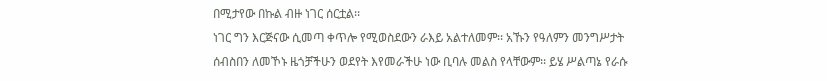በሚታየው በኩል ብዙ ነገር ሰርቷል፡፡
ነገር ግን እርጅናው ሲመጣ ቀጥሎ የሚወስደውን ራእይ አልተለመም፡፡ አኹን የዓለምን መንግሥታት ሰብስበን ለመኾኑ ዜጎቻችሁን ወደየት እየመራችሁ ነው ቢባሉ መልስ የላቸውም፡፡ ይሄ ሥልጣኔ የራሱ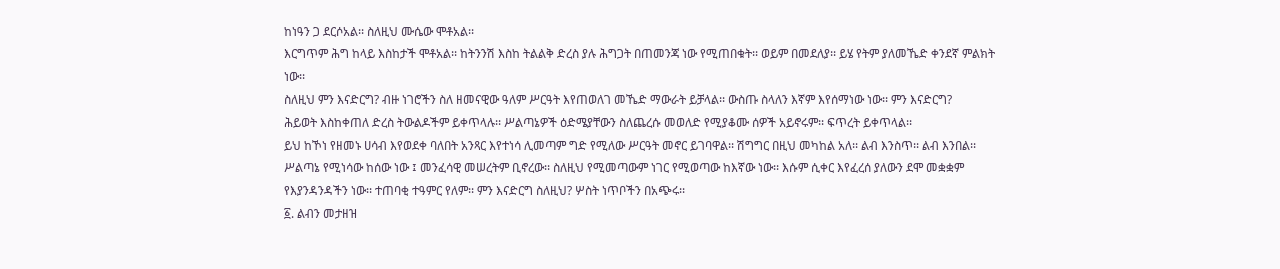ከነዓን ጋ ደርሶአል፡፡ ስለዚህ ሙሴው ሞቶአል፡፡
እርግጥም ሕግ ከላይ እስከታች ሞቶአል፡፡ ከትንንሽ እስከ ትልልቅ ድረስ ያሉ ሕግጋት በጠመንጃ ነው የሚጠበቁት፡፡ ወይም በመደለያ፡፡ ይሄ የትም ያለመኼድ ቀንደኛ ምልክት ነው፡፡
ስለዚህ ምን እናድርግ? ብዙ ነገሮችን ስለ ዘመናዊው ዓለም ሥርዓት እየጠወለገ መኼድ ማውራት ይቻላል፡፡ ውስጡ ስላለን እኛም እየሰማነው ነው፡፡ ምን እናድርግ?
ሕይወት እስከቀጠለ ድረስ ትውልዶችም ይቀጥላሉ፡፡ ሥልጣኔዎች ዕድሜያቸውን ስለጨረሱ መወለድ የሚያቆሙ ሰዎች አይኖሩም፡፡ ፍጥረት ይቀጥላል፡፡
ይህ ከኾነ የዘመኑ ሀሳብ እየወደቀ ባለበት አንጻር እየተነሳ ሊመጣም ግድ የሚለው ሥርዓት መኖር ይገባዋል፡፡ ሽግግር በዚህ መካከል አለ፡፡ ልብ እንስጥ፡፡ ልብ እንበል፡፡ ሥልጣኔ የሚነሳው ከሰው ነው ፤ መንፈሳዊ መሠረትም ቢኖረው፡፡ ስለዚህ የሚመጣውም ነገር የሚወጣው ከእኛው ነው፡፡ እሱም ሲቀር እየፈረሰ ያለውን ደሞ መቋቋም የእያንዳንዳችን ነው፡፡ ተጠባቂ ተዓምር የለም፡፡ ምን እናድርግ ስለዚህ? ሦስት ነጥቦችን በአጭሩ፡፡
፩. ልብን መታዘዝ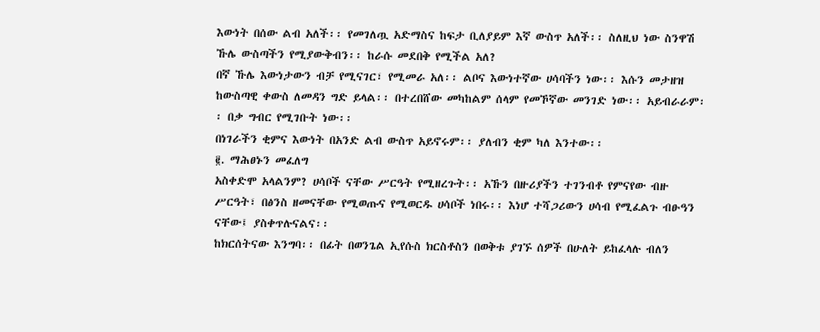እውነት በሰው ልብ አለች፡፡ የመገለጧ አድማስና ከፍታ ቢለያይም እኛ ውስጥ አለች፡፡ ስለዚህ ነው ስንዋሽ ኹሌ ውስጣችን የሚያውቅብን፡፡ ከራሱ መደበቅ የሚችል አለ?
በኛ ኹሌ እውነታውን ብቻ የሚናገር፣ የሚመራ አለ፡፡ ልቦና እውነተኛው ሀሳባችን ነው፡፡ እሱን መታዘዝ ከውስጣዊ ቀውስ ለመዳን ግድ ይላል፡፡ በተረበሸው መካከልም ሰላም የመኾኛው መንገድ ነው፡፡ አይብራራም፡፡ በቃ ግብር የሚገቡት ነው፡፡
በነገራችን ቂምና እውነት በአንድ ልብ ውስጥ አይኖሩም፡፡ ያለብን ቂም ካለ እንተው፡፡
፪. ማሕፀኑን መፈለግ
አስቀድሞ አላልንም? ሀሳቦች ናቸው ሥርዓት የሚዘረጉት፡፡ አኹን በዙሪያችን ተገንብቶ የምናየው ብዙ ሥርዓት፣ በፅንስ ዘመናቸው የሚወጡና የሚወርዱ ሀሳቦች ነበሩ፡፡ እነሆ ተሻጋሪውን ሀሳብ የሚፈልጉ ብፁዓን ናቸው፤ ያስቀጥሉናልና፡፡
ከክርሰትናው እንግባ፡፡ በፊት በወንጌል ኢየሱስ ክርስቶስን በወቅቱ ያገኙ ሰዎች በሁለት ይከፈላሉ ብለን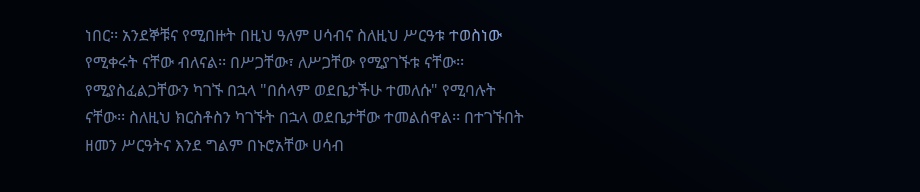ነበር፡፡ አንደኞቹና የሚበዙት በዚህ ዓለም ሀሳብና ስለዚህ ሥርዓቱ ተወስነው የሚቀሩት ናቸው ብለናል፡፡ በሥጋቸው፣ ለሥጋቸው የሚያገኙቱ ናቸው፡፡ የሚያስፈልጋቸውን ካገኙ በኋላ "በሰላም ወደቤታችሁ ተመለሱ" የሚባሉት ናቸው፡፡ ስለዚህ ክርስቶስን ካገኙት በኋላ ወደቤታቸው ተመልሰዋል፡፡ በተገኙበት ዘመን ሥርዓትና እንደ ግልም በኑሮአቸው ሀሳብ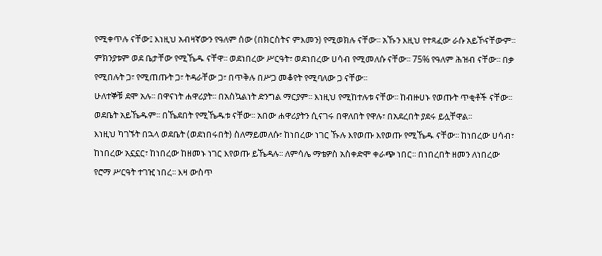የሚቀጥሉ ናቸው፤ እነዚህ አብዛኛውን የዓለም ሰው (በክርስትና ምእመን) የሚወክሉ ናቸው፡፡ አኹን እዚህ የተጻፈው ራሱ አይኾናቸውም፡፡ ምክንያቱም ወደ ቤታቸው የሚኼዱ ናቸዋ፡፡ ወደነበረው ሥርዓት፣ ወደነበረው ሀሳብ የሚመለሱ ናቸው፡፡ 75% የዓለም ሕዝብ ናቸው፡፡ በቃ የሚበሉት ጋ፣ የሚጠጡት ጋ፣ ትዳራቸው ጋ፣ በጥቅሉ በሥጋ መቆየት የሚባለው ጋ ናቸው፡፡
ሁለተኞቹ ደሞ አሉ፡፡ በዋናነት ሐዋሪያት፡፡ በአስኳልነት ድንግል ማርያም፡፡ እነዚህ የሚከተሉቱ ናቸው፡፡ ከብዙሀኑ የወጡት ጥቂቶች ናቸው፡፡ ወደቤት አይኼዱም፡፡ በኼደበት የሚኼዱቱ ናቸው፡፡ አበው ሐዋሪያትን ሲናገሩ በዋለበት የዋሉ፣ በአደረበት ያደሩ ይሏቸዋል፡፡
እነዚህ ካገኙት በኋላ ወደቤት (ወደነበሩበት) ስለማይመለሱ፣ ከነበረው ነገር ኹሉ እየወጡ እየወጡ የሚኼዱ ናቸው፡፡ ከነበረው ሀሳብ፣ ከነበረው አኗኗር፣ ከነበረው ከዘመኑ ነገር እየወጡ ይኼዳሉ፡፡ ለምሳሌ ማቴዎስ አስቀድሞ ቀራጭ ነበር፡፡ በነበረበት ዘመን ለነበረው የሮማ ሥርዓት ተገዢ ነበረ፡፡ እዛ ውስጥ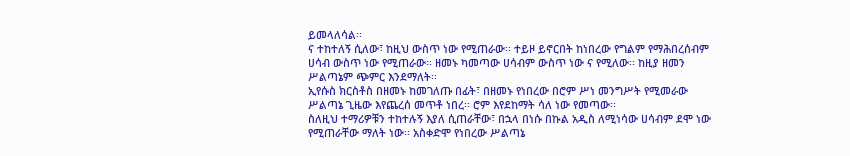ይመላለሳል፡፡
ና ተከተለኝ ሲለው፣ ከዚህ ውስጥ ነው የሚጠራው፡፡ ተይዞ ይኖርበት ከነበረው የግልም የማሕበረሰብም ሀሳብ ውስጥ ነው የሚጠራው፡፡ ዘመኑ ካመጣው ሀሳብም ውስጥ ነው ና የሚለው፡፡ ከዚያ ዘመን ሥልጣኔም ጭምር እንደማለት፡፡
ኢየሱስ ክርስቶስ በዘመኑ ከመገለጡ በፊት፣ በዘመኑ የነበረው በሮም ሥነ መንግሥት የሚመራው ሥልጣኔ ጊዜው እየጨረሰ መጥቶ ነበረ፡፡ ሮም እየደከማት ሳለ ነው የመጣው፡፡
ስለዚህ ተማሪዎቹን ተከተሉኝ እያለ ሲጠራቸው፣ በኋላ በነሱ በኩል አዲስ ለሚነሳው ሀሳብም ደሞ ነው የሚጠራቸው ማለት ነው፡፡ አስቀድሞ የነበረው ሥልጣኔ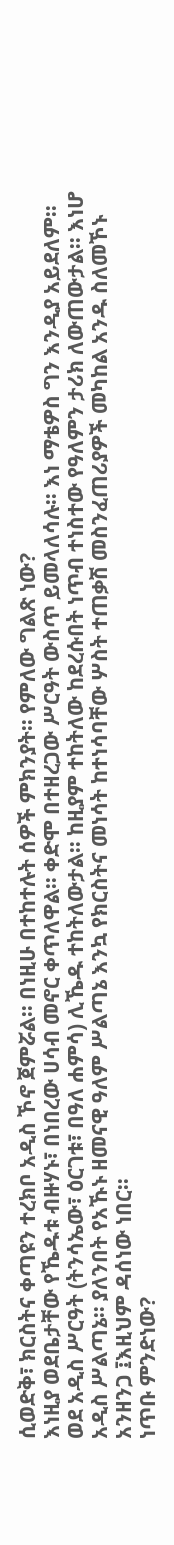ሲወድቅ፣ ክርስትና ቀጣዩን ተረክቦ አዲስ ኾኖ ጀምሯል፡፡ በነዚሁ በተከተሉት ሰዎች ምክንያት፡፡ የምለው ግልጽ ነው?
እነዚያ ወደቤታቸው የኼዱቱ ብዙሃኑ፣ በነበረው ሀሳብ መኖር ቀጥለዋል፡፡ ቀድሞ በተዘረጋው ሥርዓት ውስጥ ይመላለሳሉ፡፡ እነ ማቴዎስ ግን እንዲያ አይደለም፡፡ ወደ አዲስ ሥርዓት (ትንሳኤው፣ ዕርገቱ፣ በዓለ ሐምሳ) ሊኼዱ ተከትለውታል፡፡ ከዚያም ተከትለው ከደረሱበት ነጥብ ተነስተው የዓለምን ታሪክ ለውጠውታል፡፡ እነሆ አዲስ ሥልጣኔ፡፡ ያለንበት የአኹኑ ዘመናዊ ዓለም ሥልጣኔ እንኳ የክርስትና መነሳት ከተነሳባቸው ሦስት ተጠቃሽ መስንፈጠሪያዎች መካከል አንዱ ስለመኾኑ አንዘንጋ ፤እዚህም ዳሰነው ነበር፡፡
ነጥቡ ምንድነው?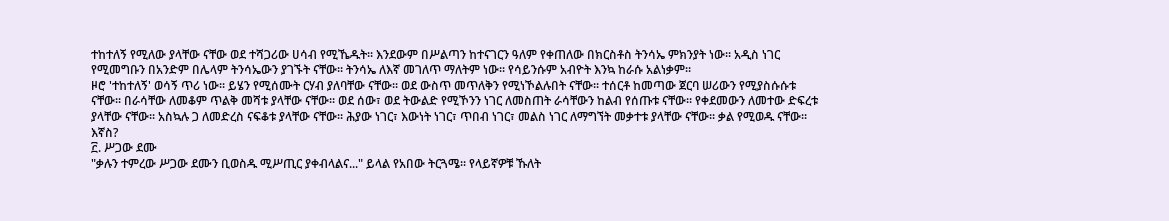ተከተለኝ የሚለው ያላቸው ናቸው ወደ ተሻጋሪው ሀሳብ የሚኼዱት፡፡ እንደውም በሥልጣን ከተናገርን ዓለም የቀጠለው በክርስቶስ ትንሳኤ ምክንያት ነው፡፡ አዲስ ነገር የሚመግቡን በአንድም በሌላም ትንሳኤውን ያገኙት ናቸው፡፡ ትንሳኤ ለእኛ መገለጥ ማለትም ነው፡፡ የሳይንሱም አብዮት እንኳ ከራሱ አልነቃም፡፡
ዞሮ 'ተከተለኝ' ወሳኝ ጥሪ ነው፡፡ ይሄን የሚሰሙት ርሃብ ያለባቸው ናቸው፡፡ ወደ ውስጥ መጥለቅን የሚነኾልሉበት ናቸው፡፡ ተሰርቶ ከመጣው ጀርባ ሠሪውን የሚያስሱሱቱ ናቸው፡፡ በራሳቸው ለመቆም ጥልቅ መሻቱ ያላቸው ናቸው፡፡ ወደ ሰው፣ ወደ ትውልድ የሚኾንን ነገር ለመስጠት ራሳቸውን ከልብ የሰጡቱ ናቸው፡፡ የቀደመውን ለመተው ድፍረቱ ያላቸው ናቸው፡፡ አስኳሉ ጋ ለመድረስ ናፍቆቱ ያላቸው ናቸው፡፡ ሕያው ነገር፣ እውነት ነገር፣ ጥበብ ነገር፣ መልስ ነገር ለማግኘት መቃተቱ ያላቸው ናቸው፡፡ ቃል የሚወዱ ናቸው፡፡ እኛስ?
፫. ሥጋው ደሙ
"ቃሉን ተምረው ሥጋው ደሙን ቢወስዱ ሚሥጢር ያቀብላልና..." ይላል የአበው ትርጓሜ፡፡ የላይኛዎቹ ኹለት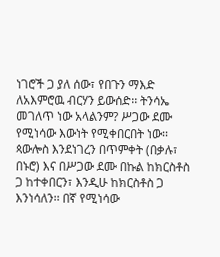ነገሮች ጋ ያለ ሰው፣ የበጉን ማእድ ለአእምሮዉ ብርሃን ይውሰድ፡፡ ትንሳኤ መገለጥ ነው አላልንም? ሥጋው ደሙ የሚነሳው እውነት የሚቀበርበት ነው፡፡ ጳውሎስ እንደነገረን በጥምቀት (በቃሉ፣ በኑሮ) እና በሥጋው ደሙ በኩል ከክርስቶስ ጋ ከተቀበርን፣ እንዲሁ ከክርስቶስ ጋ እንነሳለን፡፡ በኛ የሚነሳው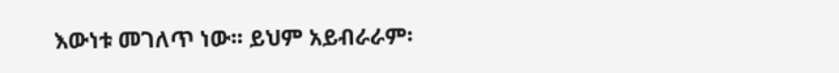እውነቱ መገለጥ ነው፡፡ ይህም አይብራራም፡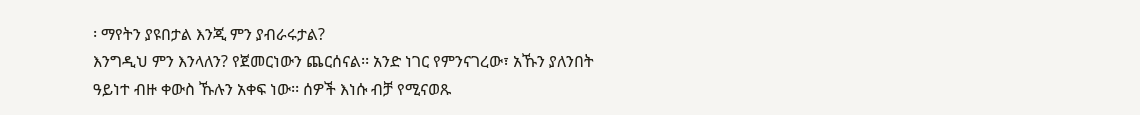፡ ማየትን ያዩበታል እንጂ ምን ያብራሩታል?
እንግዲህ ምን እንላለን? የጀመርነውን ጨርሰናል፡፡ አንድ ነገር የምንናገረው፣ አኹን ያለንበት ዓይነተ ብዙ ቀውስ ኹሉን አቀፍ ነው፡፡ ሰዎች እነሱ ብቻ የሚናወጹ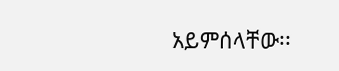አይምሰላቸው፡፡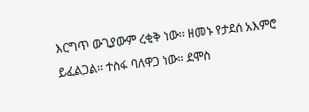እርግጥ ውጊያውም ረቂቅ ነው፡፡ ዘመኑ የታደሰ አእምሮ ይፈልጋል፡፡ ተስፋ ባለዋጋ ነው፡፡ ደሞስ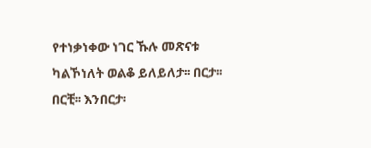የተነቃነቀው ነገር ኹሉ መጽናቱ ካልኾነለት ወልቆ ይለይለታ፡፡ በርታ፡፡ በርቺ፡፡ እንበርታ፡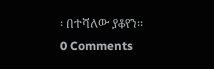፡ በተሻለው ያቆየን፡፡
0 Comments